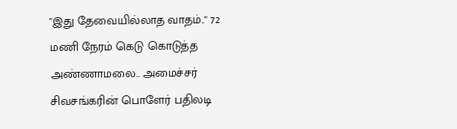"இது தேவையில்லாத வாதம்.." 72 மணி நேரம் கெடு கொடுத்த அண்ணாமலை.. அமைச்சர் சிவசங்கரின் பொளேர் பதிலடி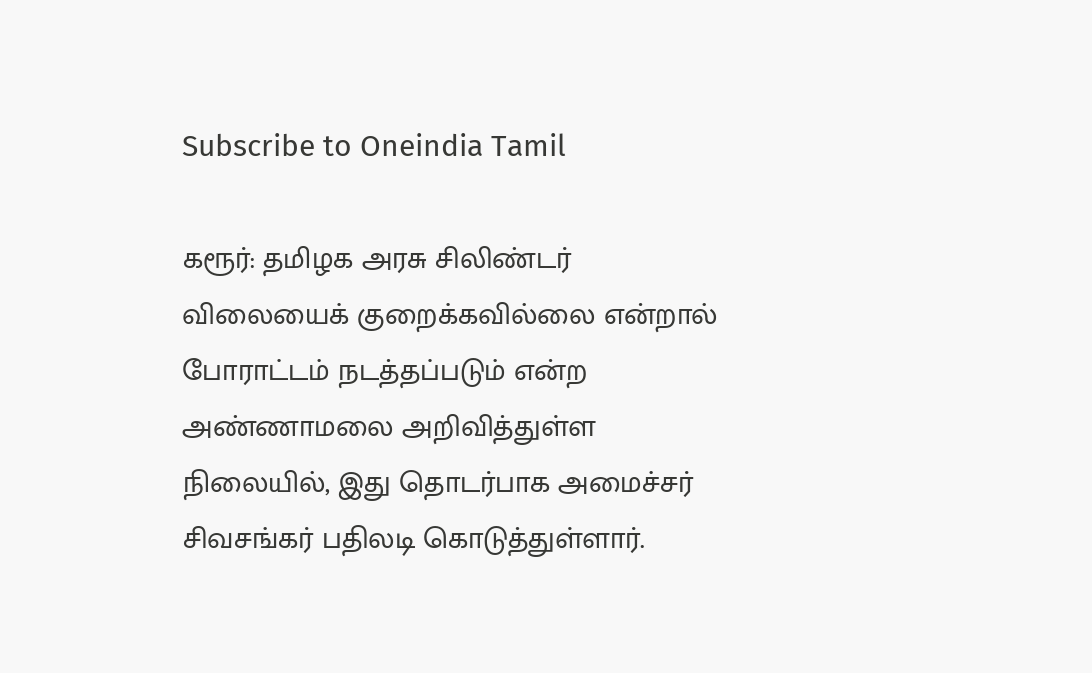Subscribe to Oneindia Tamil

கரூர்: தமிழக அரசு சிலிண்டர் விலையைக் குறைக்கவில்லை என்றால் போராட்டம் நடத்தப்படும் என்ற அண்ணாமலை அறிவித்துள்ள நிலையில், இது தொடர்பாக அமைச்சர் சிவசங்கர் பதிலடி கொடுத்துள்ளார்.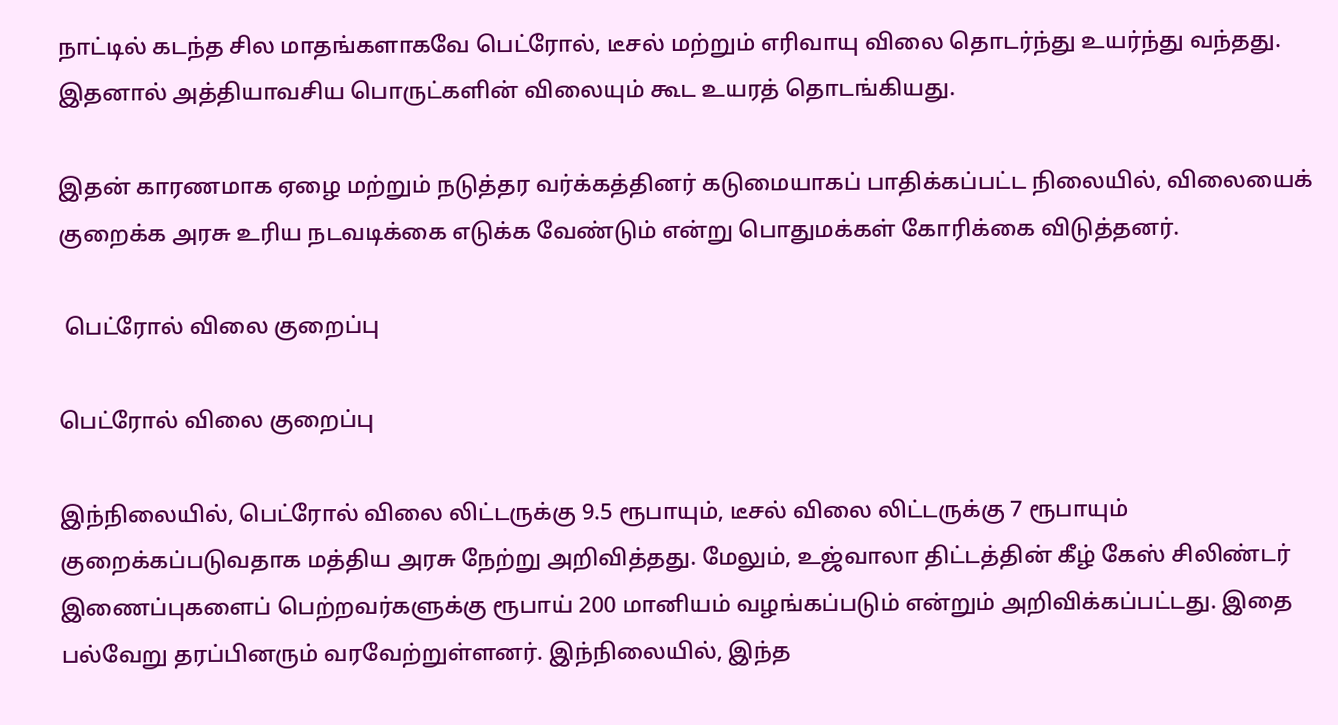நாட்டில் கடந்த சில மாதங்களாகவே பெட்ரோல், டீசல் மற்றும் எரிவாயு விலை தொடர்ந்து உயர்ந்து வந்தது. இதனால் அத்தியாவசிய பொருட்களின் விலையும் கூட உயரத் தொடங்கியது.

இதன் காரணமாக ஏழை மற்றும் நடுத்தர வர்க்கத்தினர் கடுமையாகப் பாதிக்கப்பட்ட நிலையில், விலையைக் குறைக்க அரசு உரிய நடவடிக்கை எடுக்க வேண்டும் என்று பொதுமக்கள் கோரிக்கை விடுத்தனர்.

 பெட்ரோல் விலை குறைப்பு

பெட்ரோல் விலை குறைப்பு

இந்நிலையில், பெட்ரோல் விலை லிட்டருக்கு 9.5 ரூபாயும், டீசல் விலை லிட்டருக்கு 7 ரூபாயும் குறைக்கப்படுவதாக மத்திய அரசு நேற்று அறிவித்தது. மேலும், உஜ்வாலா திட்டத்தின் கீழ் கேஸ் சிலிண்டர் இணைப்புகளைப் பெற்றவர்களுக்கு ரூபாய் 200 மானியம் வழங்கப்படும் என்றும் அறிவிக்கப்பட்டது. இதை பல்வேறு தரப்பினரும் வரவேற்றுள்ளனர். இந்நிலையில், இந்த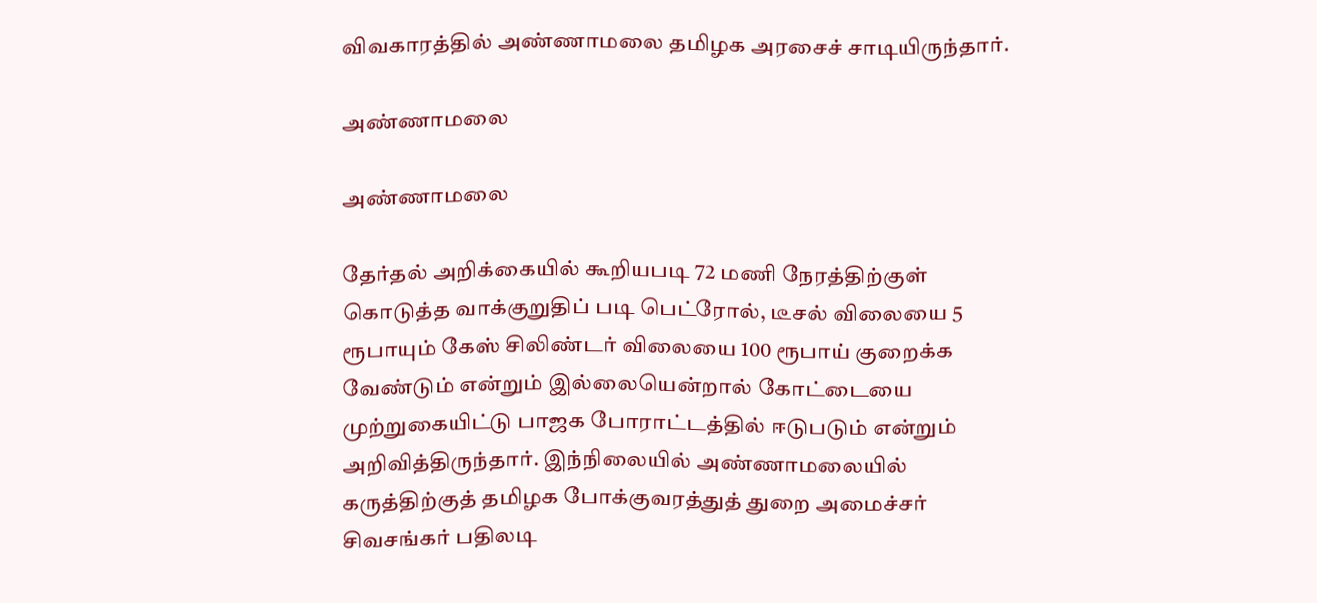விவகாரத்தில் அண்ணாமலை தமிழக அரசைச் சாடியிருந்தார்.

அண்ணாமலை

அண்ணாமலை

தேர்தல் அறிக்கையில் கூறியபடி 72 மணி நேரத்திற்குள் கொடுத்த வாக்குறுதிப் படி பெட்ரோல், டீசல் விலையை 5 ரூபாயும் கேஸ் சிலிண்டர் விலையை 100 ரூபாய் குறைக்க வேண்டும் என்றும் இல்லையென்றால் கோட்டையை முற்றுகையிட்டு பாஜக போராட்டத்தில் ஈடுபடும் என்றும் அறிவித்திருந்தார். இந்நிலையில் அண்ணாமலையில் கருத்திற்குத் தமிழக போக்குவரத்துத் துறை அமைச்சர் சிவசங்கர் பதிலடி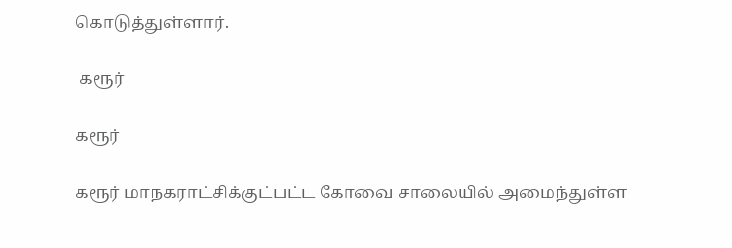கொடுத்துள்ளார்.

 கரூர்

கரூர்

கரூர் மாநகராட்சிக்குட்பட்ட கோவை சாலையில் அமைந்துள்ள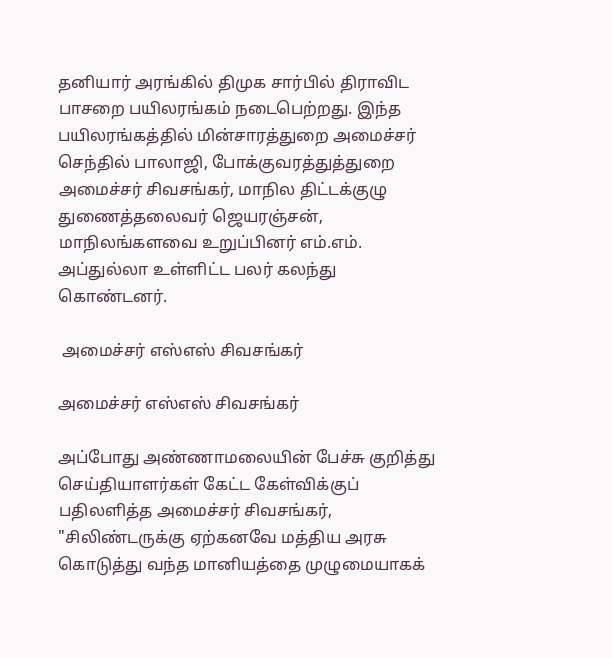தனியார் அரங்கில் திமுக சார்பில் திராவிட பாசறை பயிலரங்கம் நடைபெற்றது. இந்த பயிலரங்கத்தில் மின்சாரத்துறை அமைச்சர் செந்தில் பாலாஜி, போக்குவரத்துத்துறை அமைச்சர் சிவசங்கர், மாநில திட்டக்குழு துணைத்தலைவர் ஜெயரஞ்சன், மாநிலங்களவை உறுப்பினர் எம்.எம். அப்துல்லா உள்ளிட்ட பலர் கலந்து கொண்டனர்.

 அமைச்சர் எஸ்எஸ் சிவசங்கர்

அமைச்சர் எஸ்எஸ் சிவசங்கர்

அப்போது அண்ணாமலையின் பேச்சு குறித்து செய்தியாளர்கள் கேட்ட கேள்விக்குப் பதிலளித்த அமைச்சர் சிவசங்கர், "சிலிண்டருக்கு ஏற்கனவே மத்திய அரசு கொடுத்து வந்த மானியத்தை முழுமையாகக்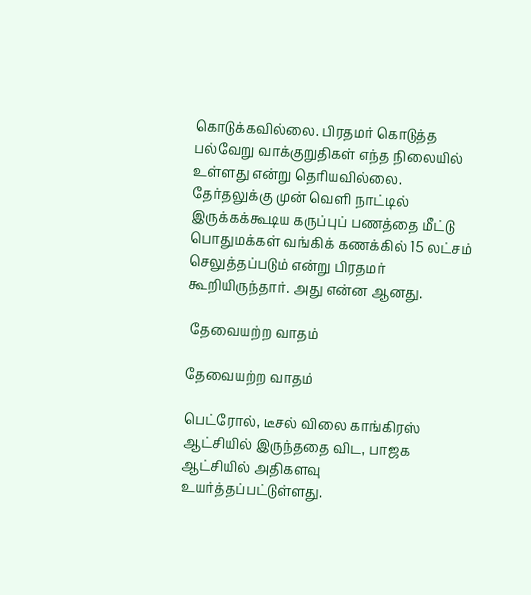கொடுக்கவில்லை. பிரதமர் கொடுத்த பல்வேறு வாக்குறுதிகள் எந்த நிலையில் உள்ளது என்று தெரியவில்லை. தேர்தலுக்கு முன் வெளி நாட்டில் இருக்கக்கூடிய கருப்புப் பணத்தை மீட்டு பொதுமக்கள் வங்கிக் கணக்கில் 15 லட்சம் செலுத்தப்படும் என்று பிரதமர் கூறியிருந்தார். அது என்ன ஆனது.

 தேவையற்ற வாதம்

தேவையற்ற வாதம்

பெட்ரோல், டீசல் விலை காங்கிரஸ் ஆட்சியில் இருந்ததை விட, பாஜக ஆட்சியில் அதிகளவு உயர்த்தப்பட்டுள்ளது.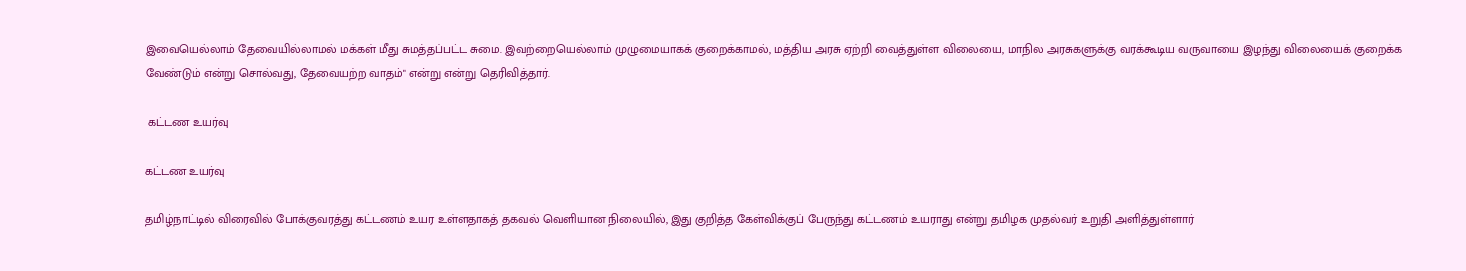இவையெல்லாம் தேவையில்லாமல் மக்கள் மீது சுமத்தப்பட்ட சுமை. இவற்றையெல்லாம் முழுமையாகக் குறைக்காமல், மத்திய அரசு ஏற்றி வைத்துள்ள விலையை, மாநில அரசுகளுக்கு வரக்கூடிய வருவாயை இழந்து விலையைக் குறைக்க வேண்டும் என்று சொல்வது, தேவையற்ற வாதம்" என்று என்று தெரிவித்தார்.

 கட்டண உயர்வு

கட்டண உயர்வு

தமிழ்நாட்டில் விரைவில் போக்குவரத்து கட்டணம் உயர உள்ளதாகத் தகவல் வெளியான நிலையில், இது குறித்த கேள்விக்குப் பேருந்து கட்டணம் உயராது என்று தமிழக முதல்வர் உறுதி அளித்துள்ளார்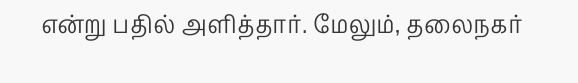என்று பதில் அளித்தார். மேலும், தலைநகர்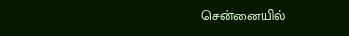சென்னையில்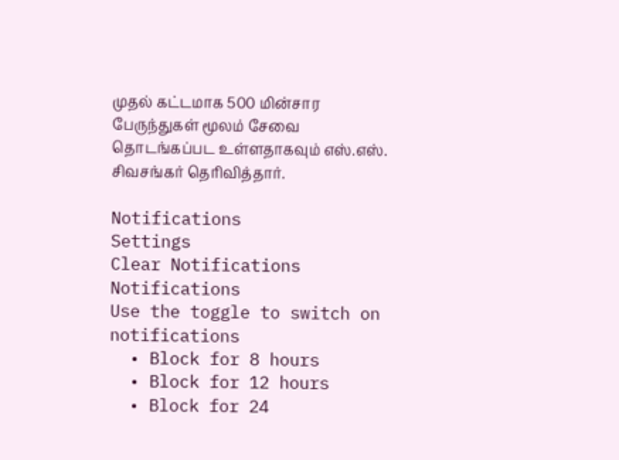முதல் கட்டமாக 500 மின்சார பேருந்துகள் மூலம் சேவை தொடங்கப்பட உள்ளதாகவும் எஸ்.எஸ். சிவசங்கர் தெரிவித்தார்.

Notifications
Settings
Clear Notifications
Notifications
Use the toggle to switch on notifications
  • Block for 8 hours
  • Block for 12 hours
  • Block for 24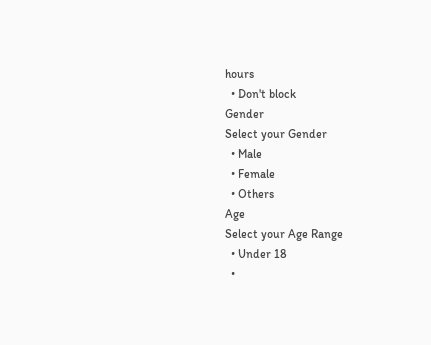hours
  • Don't block
Gender
Select your Gender
  • Male
  • Female
  • Others
Age
Select your Age Range
  • Under 18
  •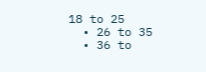18 to 25
  • 26 to 35
  • 36 to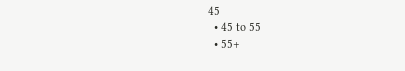45
  • 45 to 55
  • 55+